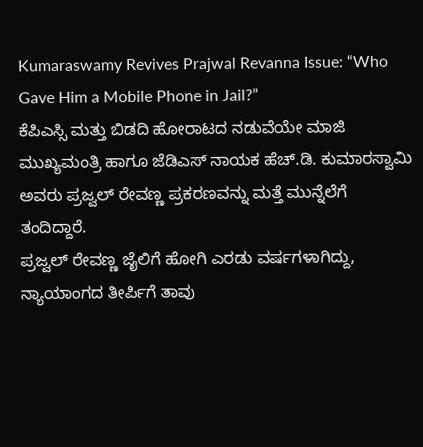Kumaraswamy Revives Prajwal Revanna Issue: “Who Gave Him a Mobile Phone in Jail?”
ಕೆಪಿಎಸ್ಸಿ ಮತ್ತು ಬಿಡದಿ ಹೋರಾಟದ ನಡುವೆಯೇ ಮಾಜಿ ಮುಖ್ಯಮಂತ್ರಿ ಹಾಗೂ ಜೆಡಿಎಸ್ ನಾಯಕ ಹೆಚ್.ಡಿ. ಕುಮಾರಸ್ವಾಮಿ ಅವರು ಪ್ರಜ್ವಲ್ ರೇವಣ್ಣ ಪ್ರಕರಣವನ್ನು ಮತ್ತೆ ಮುನ್ನೆಲೆಗೆ ತಂದಿದ್ದಾರೆ.
ಪ್ರಜ್ವಲ್ ರೇವಣ್ಣ ಜೈಲಿಗೆ ಹೋಗಿ ಎರಡು ವರ್ಷಗಳಾಗಿದ್ದು, ನ್ಯಾಯಾಂಗದ ತೀರ್ಪಿಗೆ ತಾವು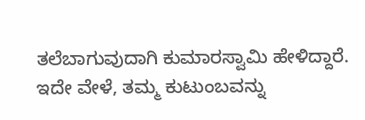ತಲೆಬಾಗುವುದಾಗಿ ಕುಮಾರಸ್ವಾಮಿ ಹೇಳಿದ್ದಾರೆ. ಇದೇ ವೇಳೆ, ತಮ್ಮ ಕುಟುಂಬವನ್ನು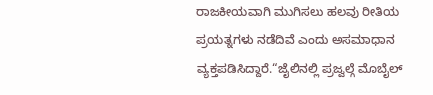ರಾಜಕೀಯವಾಗಿ ಮುಗಿಸಲು ಹಲವು ರೀತಿಯ ಪ್ರಯತ್ನಗಳು ನಡೆದಿವೆ ಎಂದು ಅಸಮಾಧಾನ ವ್ಯಕ್ತಪಡಿಸಿದ್ದಾರೆ.“ಜೈಲಿನಲ್ಲಿ ಪ್ರಜ್ವಲ್ಗೆ ಮೊಬೈಲ್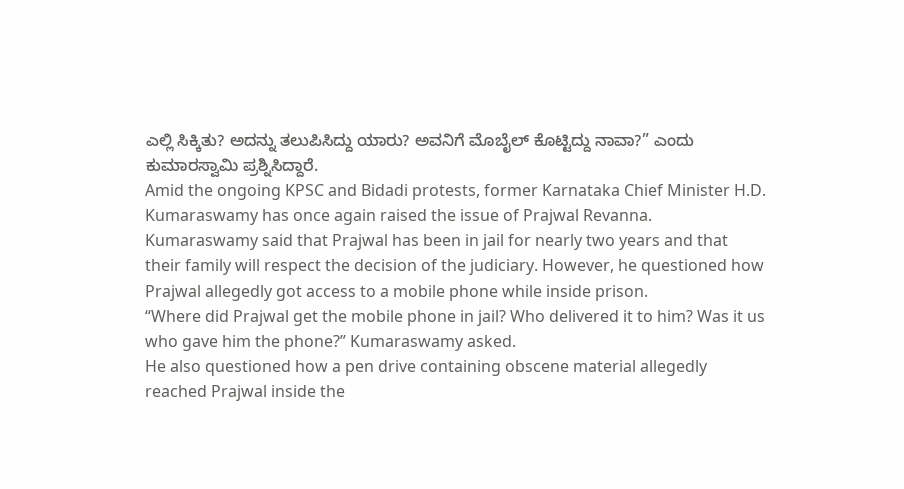ಎಲ್ಲಿ ಸಿಕ್ಕಿತು? ಅದನ್ನು ತಲುಪಿಸಿದ್ದು ಯಾರು? ಅವನಿಗೆ ಮೊಬೈಲ್ ಕೊಟ್ಟಿದ್ದು ನಾವಾ?” ಎಂದು ಕುಮಾರಸ್ವಾಮಿ ಪ್ರಶ್ನಿಸಿದ್ದಾರೆ.
Amid the ongoing KPSC and Bidadi protests, former Karnataka Chief Minister H.D. Kumaraswamy has once again raised the issue of Prajwal Revanna.
Kumaraswamy said that Prajwal has been in jail for nearly two years and that their family will respect the decision of the judiciary. However, he questioned how Prajwal allegedly got access to a mobile phone while inside prison.
“Where did Prajwal get the mobile phone in jail? Who delivered it to him? Was it us who gave him the phone?” Kumaraswamy asked.
He also questioned how a pen drive containing obscene material allegedly reached Prajwal inside the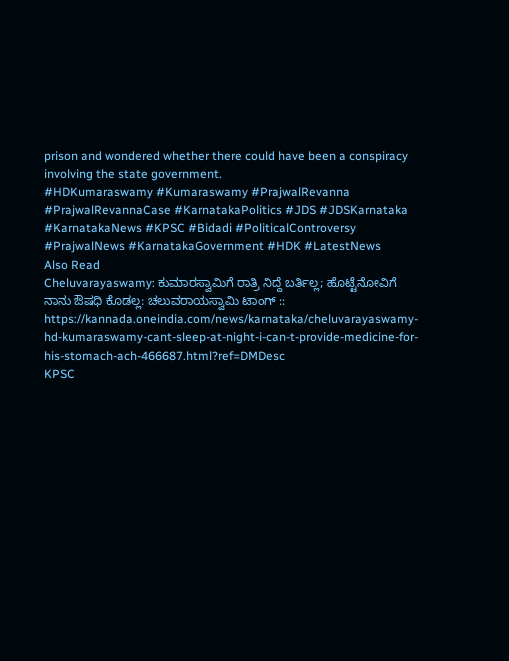prison and wondered whether there could have been a conspiracy involving the state government.
#HDKumaraswamy #Kumaraswamy #PrajwalRevanna #PrajwalRevannaCase #KarnatakaPolitics #JDS #JDSKarnataka #KarnatakaNews #KPSC #Bidadi #PoliticalControversy #PrajwalNews #KarnatakaGovernment #HDK #LatestNews
Also Read
Cheluvarayaswamy: ಕುಮಾರಸ್ವಾಮಿಗೆ ರಾತ್ರಿ ನಿದ್ದೆ ಬರ್ತಿಲ್ಲ; ಹೊಟ್ಟೆನೋವಿಗೆ ನಾನು ಔಷಧಿ ಕೊಡಲ್ಲ: ಚಲುವರಾಯಸ್ವಾಮಿ ಟಾಂಗ್ :: https://kannada.oneindia.com/news/karnataka/cheluvarayaswamy-hd-kumaraswamy-cant-sleep-at-night-i-can-t-provide-medicine-for-his-stomach-ach-466687.html?ref=DMDesc
KPSC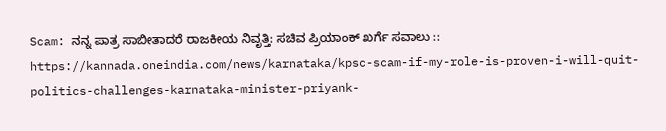Scam: ನನ್ನ ಪಾತ್ರ ಸಾಬೀತಾದರೆ ರಾಜಕೀಯ ನಿವೃತ್ತಿ: ಸಚಿವ ಪ್ರಿಯಾಂಕ್ ಖರ್ಗೆ ಸವಾಲು :: https://kannada.oneindia.com/news/karnataka/kpsc-scam-if-my-role-is-proven-i-will-quit-politics-challenges-karnataka-minister-priyank-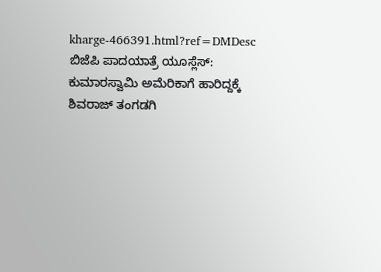kharge-466391.html?ref=DMDesc
ಬಿಜೆಪಿ ಪಾದಯಾತ್ರೆ ಯೂಸ್ಲೆಸ್: ಕುಮಾರಸ್ವಾಮಿ ಅಮೆರಿಕಾಗೆ ಹಾರಿದ್ದಕ್ಕೆ ಶಿವರಾಜ್ ತಂಗಡಗಿ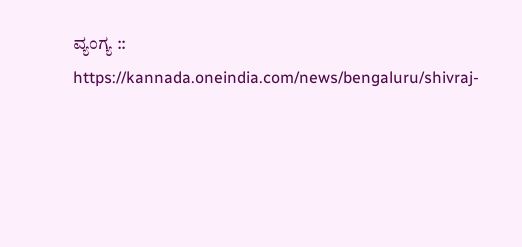ವ್ಯಂಗ್ಯ :: https://kannada.oneindia.com/news/bengaluru/shivraj-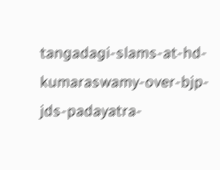tangadagi-slams-at-hd-kumaraswamy-over-bjp-jds-padayatra-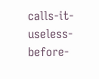calls-it-useless-before-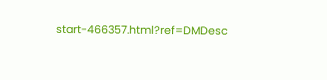start-466357.html?ref=DMDesc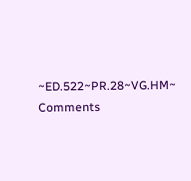~ED.522~PR.28~VG.HM~
Comments